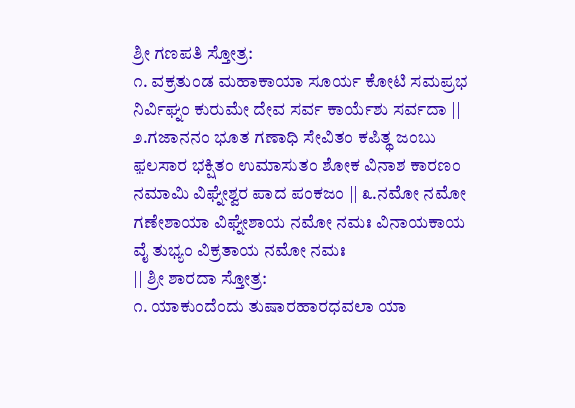ಶ್ರೀ ಗಣಪತಿ ಸ್ತೋತ್ರ:
೧. ವಕ್ರತುಂಡ ಮಹಾಕಾಯಾ ಸೂರ್ಯ ಕೋಟಿ ಸಮಪ್ರಭ ನಿರ್ವಿಘ್ನಂ ಕುರುಮೇ ದೇವ ಸರ್ವ ಕಾರ್ಯೆಶು ಸರ್ವದಾ ||
೨.ಗಜಾನನಂ ಭೂತ ಗಣಾಧಿ ಸೇವಿತಂ ಕಪಿತ್ಥ ಜಂಬು ಫ಼ಲಸಾರ ಭಕ್ಷಿತಂ ಉಮಾಸುತಂ ಶೋಕ ವಿನಾಶ ಕಾರಣಂ ನಮಾಮಿ ವಿಘ್ನೇಶ್ವರ ಪಾದ ಪಂಕಜಂ || ೩.ನಮೋ ನಮೋ ಗಣೇಶಾಯಾ ವಿಘ್ನೇಶಾಯ ನಮೋ ನಮಃ ವಿನಾಯಕಾಯ ವೈ ತುಭ್ಯಂ ವಿಕ್ರತಾಯ ನಮೋ ನಮಃ
|| ಶ್ರೀ ಶಾರದಾ ಸ್ತೋತ್ರ:
೧. ಯಾಕುಂದೆಂದು ತುಷಾರಹಾರಧವಲಾ ಯಾ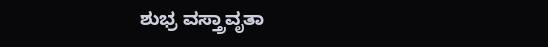ಶುಭ್ರ ವಸ್ತ್ರಾವೃತಾ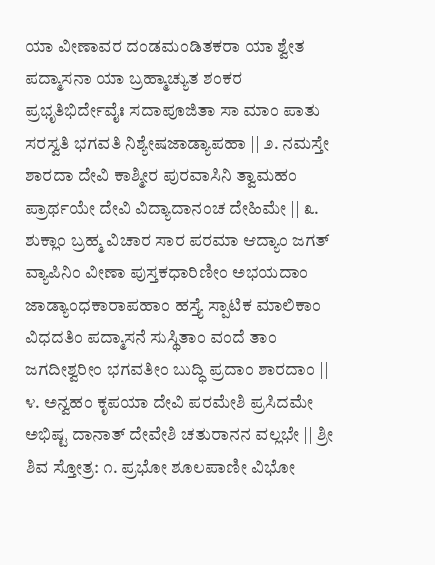ಯಾ ವೀಣಾವರ ದಂಡಮಂಡಿತಕರಾ ಯಾ ಶ್ವೇತ ಪದ್ಮಾಸನಾ ಯಾ ಬ್ರಹ್ಮಾಚ್ಯುತ ಶಂಕರ ಪ್ರಭೃತಿಭಿರ್ದೇವೈಃ ಸದಾಪೂಜಿತಾ ಸಾ ಮಾಂ ಪಾತು ಸರಸ್ವತಿ ಭಗವತಿ ನಿಶ್ಯೇಷಜಾಡ್ಯಾಪಹಾ || ೨. ನಮಸ್ತೇ ಶಾರದಾ ದೇವಿ ಕಾಶ್ಮೀರ ಪುರವಾಸಿನಿ ತ್ವಾಮಹಂ ಪ್ರಾರ್ಥಯೇ ದೇವಿ ವಿದ್ಯಾದಾನಂಚ ದೇಹಿಮೇ || ೩. ಶುಕ್ಲಾಂ ಬ್ರಹ್ಮ ವಿಚಾರ ಸಾರ ಪರಮಾ ಆದ್ಯಾಂ ಜಗತ್ ವ್ಯಾಪಿನಿಂ ವೀಣಾ ಪುಸ್ತಕಧಾರಿಣೀಂ ಅಭಯದಾಂ ಜಾಡ್ಯಾಂಧಕಾರಾಪಹಾಂ ಹಸ್ತ್ಯೆ ಸ್ಪಾಟಿಕ ಮಾಲಿಕಾಂ ವಿಧದತಿಂ ಪದ್ಮಾಸನೆ ಸುಸ್ಥಿತಾಂ ವಂದೆ ತಾಂ ಜಗದೀಶ್ವರೀಂ ಭಗವತೀಂ ಬುದ್ಧಿ ಪ್ರದಾಂ ಶಾರದಾಂ || ೪. ಅನ್ವಹಂ ಕೃಪಯಾ ದೇವಿ ಪರಮೇಶಿ ಪ್ರಸಿದಮೇ ಅಭಿಷ್ಟ ದಾನಾತ್ ದೇವೇಶಿ ಚತುರಾನನ ವಲ್ಲಭೇ || ಶ್ರೀ ಶಿವ ಸ್ತೋತ್ರ: ೧. ಪ್ರಭೋ ಶೂಲಪಾಣೀ ವಿಭೋ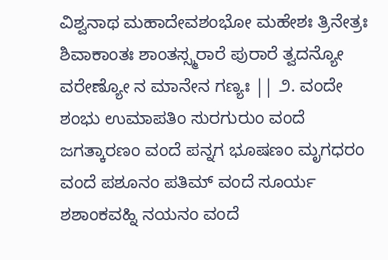ವಿಶ್ವನಾಥ ಮಹಾದೇವಶಂಭೋ ಮಹೇಶಃ ತ್ರಿನೇತ್ರಃ ಶಿವಾಕಾಂತಃ ಶಾಂತಸ್ಸ್ಮರಾರೆ ಪುರಾರೆ ತ್ವದನ್ಯೋ ವರೇಣ್ಯೋ ನ ಮಾನೇನ ಗಣ್ಯಃ || ೨. ವಂದೇ ಶಂಭು ಉಮಾಪತಿಂ ಸುರಗುರುಂ ವಂದೆ ಜಗತ್ಕಾರಣಂ ವಂದೆ ಪನ್ನಗ ಭೂಷಣಂ ಮೃಗಧರಂ ವಂದೆ ಪಶೂನಂ ಪತಿಮ್ ವಂದೆ ಸೂರ್ಯ ಶಶಾಂಕವಹ್ನಿ ನಯನಂ ವಂದೆ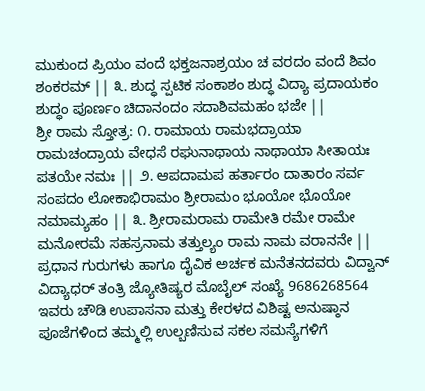ಮುಕುಂದ ಪ್ರಿಯಂ ವಂದೆ ಭಕ್ತಜನಾಶ್ರಯಂ ಚ ವರದಂ ವಂದೆ ಶಿವಂ ಶಂಕರಮ್ || ೩. ಶುದ್ಧ ಸ್ಪಟಿಕ ಸಂಕಾಶಂ ಶುದ್ಧ ವಿದ್ಯಾ ಪ್ರದಾಯಕಂ ಶುದ್ಧಂ ಪೂರ್ಣಂ ಚಿದಾನಂದಂ ಸದಾಶಿವಮಹಂ ಭಜೇ ||
ಶ್ರೀ ರಾಮ ಸ್ತೋತ್ರ: ೧. ರಾಮಾಯ ರಾಮಭದ್ರಾಯಾ ರಾಮಚಂದ್ರಾಯ ವೇಧಸೆ ರಘುನಾಥಾಯ ನಾಥಾಯಾ ಸೀತಾಯಃ ಪತಯೇ ನಮಃ || ೨. ಆಪದಾಮಪ ಹರ್ತಾರಂ ದಾತಾರಂ ಸರ್ವ ಸಂಪದಂ ಲೋಕಾಭಿರಾಮಂ ಶ್ರೀರಾಮಂ ಭೂಯೋ ಭೊಯೋ ನಮಾಮ್ಯಹಂ || ೩. ಶ್ರೀರಾಮರಾಮ ರಾಮೇತಿ ರಮೇ ರಾಮೇ ಮನೋರಮೆ ಸಹಸ್ರನಾಮ ತತ್ತುಲ್ಯಂ ರಾಮ ನಾಮ ವರಾನನೇ ||
ಪ್ರಧಾನ ಗುರುಗಳು ಹಾಗೂ ದೈವಿಕ ಅರ್ಚಕ ಮನೆತನದವರು ವಿದ್ವಾನ್ ವಿದ್ಯಾಧರ್ ತಂತ್ರಿ ಜ್ಯೋತಿಷ್ಯರ ಮೊಬೈಲ್ ಸಂಖ್ಯೆ 9686268564 ಇವರು ಚೌಡಿ ಉಪಾಸನಾ ಮತ್ತು ಕೇರಳದ ವಿಶಿಷ್ಟ ಅನುಷ್ಠಾನ ಪೂಜೆಗಳಿಂದ ತಮ್ಮಲ್ಲಿ ಉಲ್ಬಣಿಸುವ ಸಕಲ ಸಮಸ್ಯೆಗಳಿಗೆ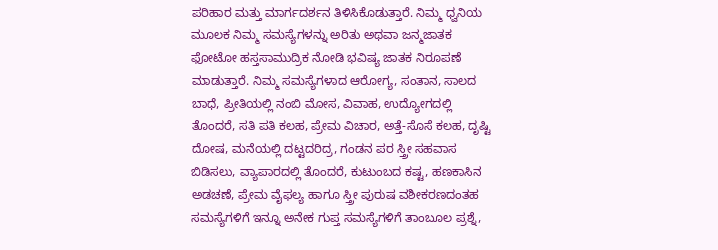ಪರಿಹಾರ ಮತ್ತು ಮಾರ್ಗದರ್ಶನ ತಿಳಿಸಿಕೊಡುತ್ತಾರೆ. ನಿಮ್ಮ ಧ್ವನಿಯ ಮೂಲಕ ನಿಮ್ಮ ಸಮಸ್ಯೆಗಳನ್ನು ಅರಿತು ಅಥವಾ ಜನ್ಮಜಾತಕ ಫೋಟೋ ಹಸ್ತಸಾಮುದ್ರಿಕ ನೋಡಿ ಭವಿಷ್ಯ ಜಾತಕ ನಿರೂಪಣೆ ಮಾಡುತ್ತಾರೆ. ನಿಮ್ಮ ಸಮಸ್ಯೆಗಳಾದ ಆರೋಗ್ಯ, ಸಂತಾನ, ಸಾಲದ ಬಾಧೆ, ಪ್ರೀತಿಯಲ್ಲಿ ನಂಬಿ ಮೋಸ, ವಿವಾಹ, ಉದ್ಯೋಗದಲ್ಲಿ ತೊಂದರೆ, ಸತಿ ಪತಿ ಕಲಹ, ಪ್ರೇಮ ವಿಚಾರ, ಅತ್ತೆ-ಸೊಸೆ ಕಲಹ, ದೃಷ್ಟಿ ದೋಷ, ಮನೆಯಲ್ಲಿ ದಟ್ಟದರಿದ್ರ, ಗಂಡನ ಪರ ಸ್ತ್ರೀ ಸಹವಾಸ ಬಿಡಿಸಲು, ವ್ಯಾಪಾರದಲ್ಲಿ ತೊಂದರೆ, ಕುಟುಂಬದ ಕಷ್ಟ, ಹಣಕಾಸಿನ ಅಡಚಣೆ, ಪ್ರೇಮ ವೈಫಲ್ಯ ಹಾಗೂ ಸ್ತ್ರೀ ಪುರುಷ ವಶೀಕರಣದಂತಹ ಸಮಸ್ಯೆಗಳಿಗೆ ಇನ್ನೂ ಅನೇಕ ಗುಪ್ತ ಸಮಸ್ಯೆಗಳಿಗೆ ತಾಂಬೂಲ ಪ್ರಶ್ನೆ,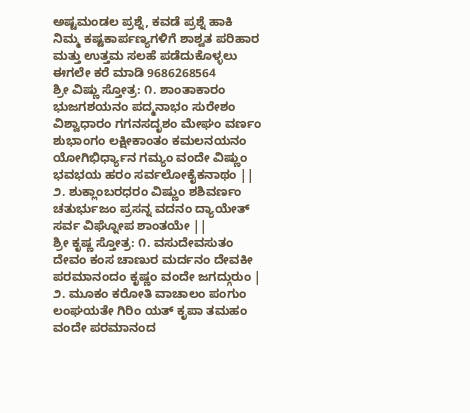ಅಷ್ಟಮಂಡಲ ಪ್ರಶ್ನೆ, ಕವಡೆ ಪ್ರಶ್ನೆ ಹಾಕಿ ನಿಮ್ಮ ಕಷ್ಟಕಾರ್ಪಣ್ಯಗಳಿಗೆ ಶಾಶ್ವತ ಪರಿಹಾರ ಮತ್ತು ಉತ್ತಮ ಸಲಹೆ ಪಡೆದುಕೊಳ್ಳಲು ಈಗಲೇ ಕರೆ ಮಾಡಿ 9686268564
ಶ್ರೀ ವಿಷ್ಣು ಸ್ತೋತ್ರ: ೧. ಶಾಂತಾಕಾರಂ ಭುಜಗಶಯನಂ ಪದ್ಮನಾಭಂ ಸುರೇಶಂ ವಿಶ್ವಾಧಾರಂ ಗಗನಸದೃಶಂ ಮೇಘಂ ವರ್ಣಂ ಶುಭಾಂಗಂ ಲಕ್ಷೀಕಾಂತಂ ಕಮಲನಯನಂ ಯೋಗಿಭಿರ್ಧ್ಯಾನ ಗಮ್ಯಂ ವಂದೇ ವಿಷ್ಣುಂ ಭವಭಯ ಹರಂ ಸರ್ವಲೋಕೈಕನಾಥಂ || ೨. ಶುಕ್ಲಾಂಬರಧರಂ ವಿಷ್ಣುಂ ಶಶಿವರ್ಣಂ ಚತುರ್ಭುಜಂ ಪ್ರಸನ್ನ ವದನಂ ದ್ಯಾಯೇತ್ ಸರ್ವ ವಿಘ್ನೋಪ ಶಾಂತಯೇ ||
ಶ್ರೀ ಕೃಷ್ಣ ಸ್ತೋತ್ರ: ೧. ವಸುದೇವಸುತಂ ದೇವಂ ಕಂಸ ಚಾಣುರ ಮರ್ದನಂ ದೇವಕೀ ಪರಮಾನಂದಂ ಕೃಷ್ಣಂ ವಂದೇ ಜಗದ್ಗುರುಂ | ೨. ಮೂಕಂ ಕರೋತಿ ವಾಚಾಲಂ ಪಂಗುಂ ಲಂಘಯತೇ ಗಿರಿಂ ಯತ್ ಕೃಪಾ ತಮಹಂ ವಂದೇ ಪರಮಾನಂದ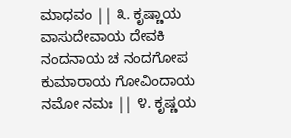ಮಾಧವಂ || ೩. ಕೃಷ್ಣಾಯ ವಾಸುದೇವಾಯ ದೇವಕಿ ನಂದನಾಯ ಚ ನಂದಗೋಪ ಕುಮಾರಾಯ ಗೋವಿಂದಾಯ ನಮೋ ನಮಃ || ೪. ಕೃಷ್ಣಯ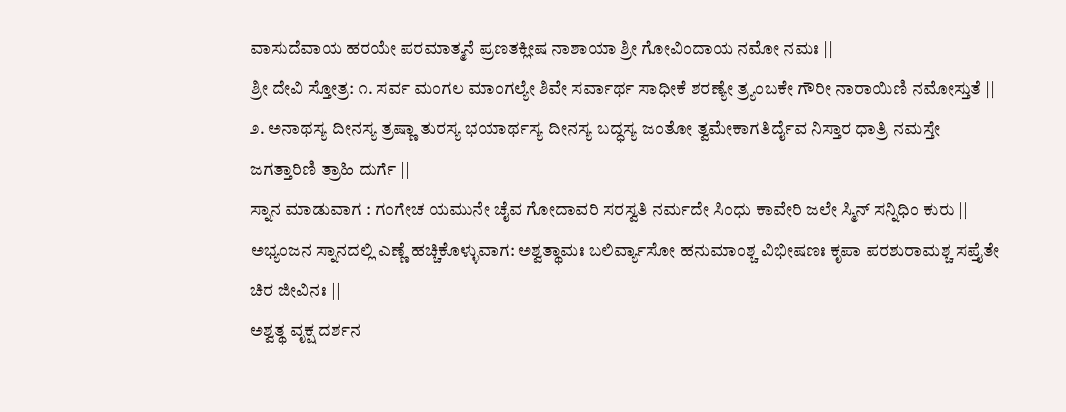ವಾಸುದೆವಾಯ ಹರಯೇ ಪರಮಾತ್ಮನೆ ಪ್ರಣತಕ್ಲೀಷ ನಾಶಾಯಾ ಶ್ರೀ ಗೋವಿಂದಾಯ ನಮೋ ನಮಃ ||
ಶ್ರೀ ದೇವಿ ಸ್ತೋತ್ರ: ೧. ಸರ್ವ ಮಂಗಲ ಮಾಂಗಲ್ಯೇ ಶಿವೇ ಸರ್ವಾರ್ಥ ಸಾಧೀಕೆ ಶರಣ್ಯೇ ತ್ರ್ಯಂಬಕೇ ಗೌರೀ ನಾರಾಯಿಣಿ ನಮೋಸ್ತುತೆ || ೨. ಅನಾಥಸ್ಯ ದೀನಸ್ಯ ತ್ರಷ್ಣಾ ತುರಸ್ಯ ಭಯಾರ್ಥಸ್ಯ ದೀನಸ್ಯ ಬದ್ಧಸ್ಯ ಜಂತೋ ತ್ವಮೇಕಾಗತಿರ್ದೈವ ನಿಸ್ತಾರ ಧಾತ್ರಿ ನಮಸ್ತೇ ಜಗತ್ತಾರಿಣಿ ತ್ರಾಹಿ ದುರ್ಗೆ ||
ಸ್ನಾನ ಮಾಡುವಾಗ : ಗಂಗೇಚ ಯಮುನೇ ಚೈವ ಗೋದಾವರಿ ಸರಸ್ವತಿ ನರ್ಮದೇ ಸಿಂಧು ಕಾವೇರಿ ಜಲೇ ಸ್ಮಿನ್ ಸನ್ನಿಧಿಂ ಕುರು ||
ಅಭ್ಯಂಜನ ಸ್ನಾನದಲ್ಲಿ ಎಣ್ಣೆ ಹಚ್ಚಿಕೊಳ್ಳುವಾಗ: ಅಶ್ವತ್ಥಾಮಃ ಬಲಿರ್ವ್ಯಾಸೋ ಹನುಮಾಂಶ್ಚ ವಿಭೀಷಣಃ ಕೃಪಾ ಪರಶುರಾಮಶ್ಚ ಸಪ್ತೈತೇ ಚಿರ ಜೀವಿನಃ ||
ಅಶ್ವತ್ಥ ವೃಕ್ಷ ದರ್ಶನ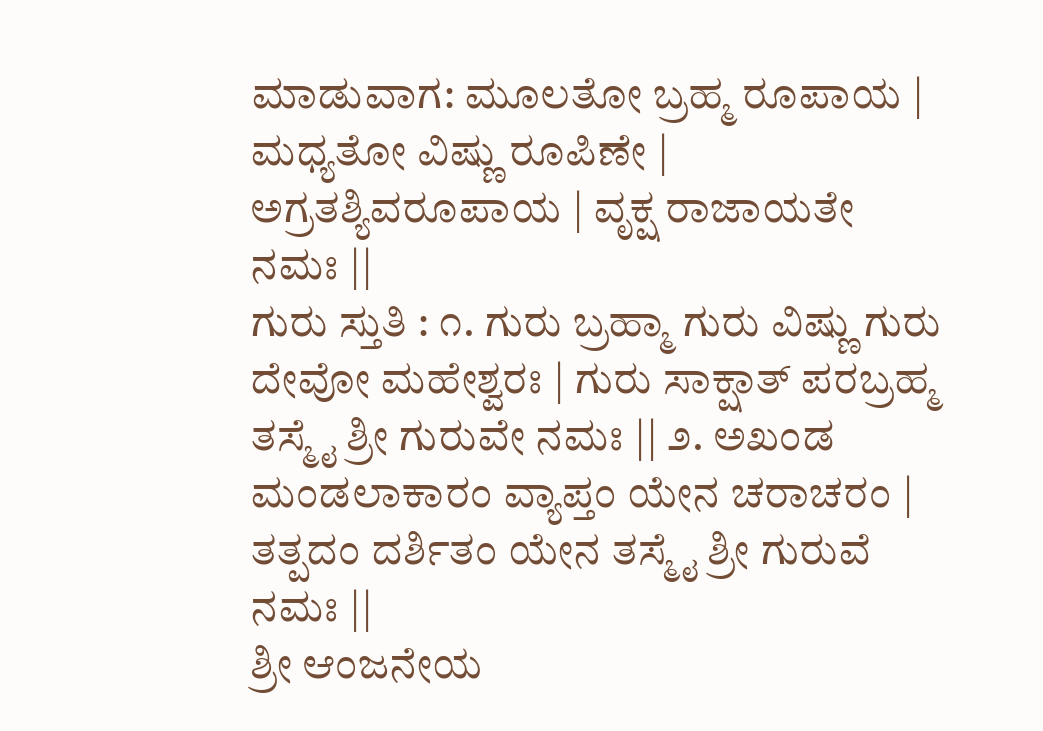ಮಾಡುವಾಗ: ಮೂಲತೋ ಬ್ರಹ್ಮ ರೂಪಾಯ | ಮಧ್ಯತೋ ವಿಷ್ಣು ರೂಪಿಣೇ | ಅಗ್ರತಶ್ಯಿವರೂಪಾಯ | ವೃಕ್ಷ ರಾಜಾಯತೇ ನಮಃ ||
ಗುರು ಸ್ತುತಿ : ೧. ಗುರು ಬ್ರಹ್ಮಾ ಗುರು ವಿಷ್ಣು ಗುರು ದೇವೋ ಮಹೇಶ್ವರಃ | ಗುರು ಸಾಕ್ಷಾತ್ ಪರಬ್ರಹ್ಮ ತಸ್ಮೈ ಶ್ರೀ ಗುರುವೇ ನಮಃ || ೨. ಅಖಂಡ ಮಂಡಲಾಕಾರಂ ವ್ಯಾಪ್ತಂ ಯೇನ ಚರಾಚರಂ | ತತ್ಪದಂ ದರ್ಶಿತಂ ಯೇನ ತಸ್ಮೈ ಶ್ರೀ ಗುರುವೆ ನಮಃ ||
ಶ್ರೀ ಆಂಜನೇಯ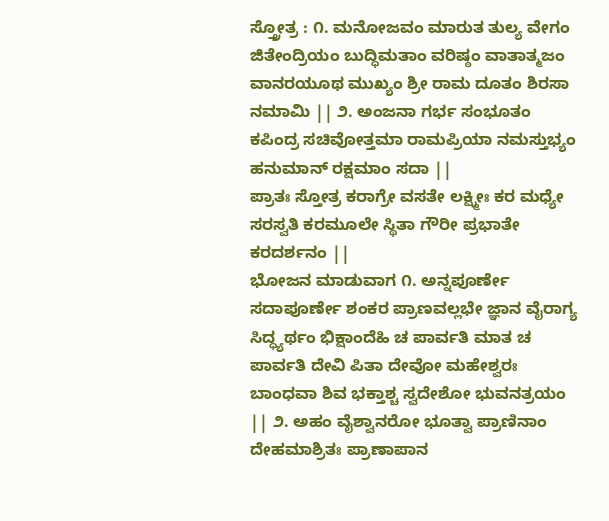ಸ್ತ್ರೋತ್ರ : ೧. ಮನೋಜವಂ ಮಾರುತ ತುಲ್ಯ ವೇಗಂ ಜಿತೇಂದ್ರಿಯಂ ಬುದ್ಧಿಮತಾಂ ವರಿಷ್ಠಂ ವಾತಾತ್ಮಜಂ ವಾನರಯೂಥ ಮುಖ್ಯಂ ಶ್ರೀ ರಾಮ ದೂತಂ ಶಿರಸಾ ನಮಾಮಿ || ೨. ಅಂಜನಾ ಗರ್ಭ ಸಂಭೂತಂ ಕಪಿಂದ್ರ ಸಚಿವೋತ್ತಮಾ ರಾಮಪ್ರಿಯಾ ನಮಸ್ತುಭ್ಯಂ ಹನುಮಾನ್ ರಕ್ಷಮಾಂ ಸದಾ ||
ಪ್ರಾತಃ ಸ್ತೋತ್ರ ಕರಾಗ್ರೇ ವಸತೇ ಲಕ್ಷ್ಮೀಃ ಕರ ಮಧ್ಯೇ ಸರಸ್ವತಿ ಕರಮೂಲೇ ಸ್ಥಿತಾ ಗೌರೀ ಪ್ರಭಾತೇ ಕರದರ್ಶನಂ ||
ಭೋಜನ ಮಾಡುವಾಗ ೧. ಅನ್ನಪೂರ್ಣೇ ಸದಾಪೂರ್ಣೇ ಶಂಕರ ಪ್ರಾಣವಲ್ಲಭೇ ಜ್ಞಾನ ವೈರಾಗ್ಯ ಸಿದ್ಧ್ಯರ್ಥಂ ಭಿಕ್ಷಾಂದೆಹಿ ಚ ಪಾರ್ವತಿ ಮಾತ ಚ ಪಾರ್ವತಿ ದೇವಿ ಪಿತಾ ದೇವೋ ಮಹೇಶ್ವರಃ ಬಾಂಧವಾ ಶಿವ ಭಕ್ತಾಶ್ಚ ಸ್ವದೇಶೋ ಭುವನತ್ರಯಂ || ೨. ಅಹಂ ವೈಶ್ವಾನರೋ ಭೂತ್ವಾ ಪ್ರಾಣಿನಾಂ ದೇಹಮಾಶ್ರಿತಃ ಪ್ರಾಣಾಪಾನ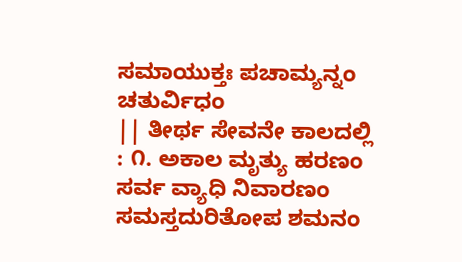ಸಮಾಯುಕ್ತಃ ಪಚಾಮ್ಯನ್ನಂ ಚತುರ್ವಿಧಂ
|| ತೀರ್ಥ ಸೇವನೇ ಕಾಲದಲ್ಲಿ : ೧. ಅಕಾಲ ಮೃತ್ಯು ಹರಣಂ ಸರ್ವ ವ್ಯಾಧಿ ನಿವಾರಣಂ ಸಮಸ್ತದುರಿತೋಪ ಶಮನಂ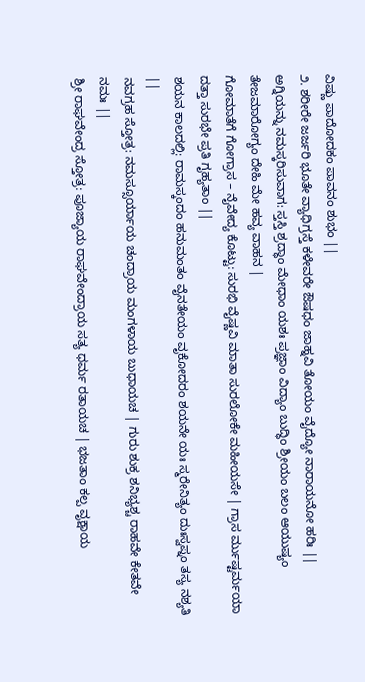ವಿಷ್ಣು ಪಾದೋದಕಂ ಪಾವನಂ ಶುಭಂ ||
೨. ಶರೀರೇ ಜರ್ಜರಿ ಭೂತೇ ವ್ಯಾಧಿಗ್ರಸ್ತೆ ಕಳೇವರೇ ಔಷಧಂ ಜಾಹ್ನವಿ ತೋಯಂ ವೈದ್ಯೋ ನಾರಾಯನೋ ಹರಿಃ ||
ಅಗ್ನಿಯನ್ನು ನಮಸ್ಕರಿಸುವಾಗ: ಸ್ತಸ್ತಿ ಶ್ರದ್ಧಾಂ ಮೇಧಾಂ ಯಶಃ ಪ್ರಜ್ಞಾಂ ವಿದ್ಯಾಂ ಬುದ್ಧಿಂ ಶ್ರೀಯಂ ಬಲಂ ಆಯುಷ್ಯಂ ತೇಜಮಾರೋಗ್ಯಂ ದೇಹಿ ಮೇ ಹವ್ಯ ವಾಹನ |
ಗೋಮಾತೆಗೆ ಗೋಗ್ರಾಸ – ನೈವೇದ್ಯ ಕೊಟ್ಟು: ಸುರಭಿ ವೈಷ್ಣವಿ ಮಾತಾ ಸುರಲೋಕೇ ಮಹೀಯಸೇ | ಗ್ರಾಸ ರ್ಮುಷ್ಟರ್ಮಯಾ ದತ್ತಾ ಸುರಭೇ ಪ್ರತಿ ಗೃಹ್ಯತಾಂ ||
ಶಯನ ಕಾಲದಲ್ಲಿ: ರಾಮಸ್ಕಂದಂ ಹನುಮಂತಂ ವೈನತೇಯಂ ವೃಕೋದರಂ ಶಯನೇ ಯಃ ಸ್ಮರೇನಿತ್ಯಂ ದುಃಸ್ವಪ್ನಂ ತಸ್ಯ ನಶ್ಯತಿ ||
ನವಗ್ರಹ ಸ್ತೋತ್ರ: ನಮಸ್ಸೂರ್ಯಾಯ ಚಂದ್ರಾಯ ಮಂಗಳಾಯ ಬುಧಾಯಚ | ಗುರು ಶುಕ್ರ ಶನಿಭ್ಯಶ್ಚ ರಾಹವೇ ಕೇತವೇ ನಮಃ ||
ಶ್ರೀ ರಾಘವೇಂದ್ರ ಸ್ತೋತ್ರ: ಪೂಜ್ಯಾಯ ರಾಘವೇಂದ್ರಾಯ ಸತ್ಯ ಧರ್ಮ ರತಾಯಚ | ಭಜತಾಂ ಕಲ್ಪ ವೃಕ್ಷಾಯ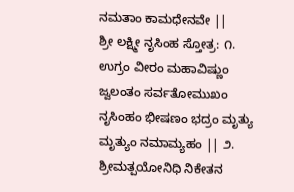ನಮತಾಂ ಕಾಮಧೇನವೇ ||
ಶ್ರೀ ಲಕ್ಷ್ಮೀ ನೃಸಿಂಹ ಸ್ತೋತ್ರ: ೧. ಉಗ್ರಂ ವೀರಂ ಮಹಾವಿಷ್ಣುಂ ಜ್ವಲಂತಂ ಸರ್ವತೋಮುಖಂ ನೃಸಿಂಹಂ ಭೀಷಣಂ ಭದ್ರಂ ಮೃತ್ಯು ಮೃತ್ಯುಂ ನಮಾಮ್ಯಹಂ || ೨. ಶ್ರೀಮತ್ಪಯೋನಿಧಿ ನಿಕೇತನ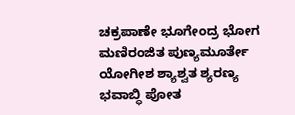ಚಕ್ರಪಾಣೇ ಭೂಗೇಂದ್ರ ಭೋಗ ಮಣಿರಂಜಿತ ಪುಣ್ಯಮೂರ್ತೇ ಯೋಗೀಶ ಶ್ಯಾಶ್ವತ ಶ್ಯರಣ್ಯ ಭವಾಬ್ಧಿ ಪೋತ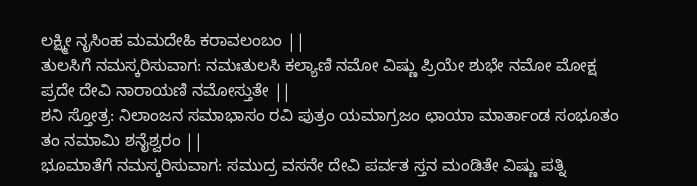ಲಕ್ಷ್ಮೀ ನೃಸಿಂಹ ಮಮದೇಹಿ ಕರಾವಲಂಬಂ ||
ತುಲಸಿಗೆ ನಮಸ್ಕರಿಸುವಾಗ: ನಮಃತುಲಸಿ ಕಲ್ಯಾಣಿ ನಮೋ ವಿಷ್ಣು ಪ್ರಿಯೇ ಶುಭೇ ನಮೋ ಮೋಕ್ಷ ಪ್ರದೇ ದೇವಿ ನಾರಾಯಣಿ ನಮೋಸ್ತುತೇ ||
ಶನಿ ಸ್ತೋತ್ರ: ನಿಲಾಂಜನ ಸಮಾಭಾಸಂ ರವಿ ಪುತ್ರಂ ಯಮಾಗ್ರಜಂ ಛಾಯಾ ಮಾರ್ತಾಂಡ ಸಂಭೂತಂ ತಂ ನಮಾಮಿ ಶನೈಶ್ವರಂ ||
ಭೂಮಾತೆಗೆ ನಮಸ್ಕರಿಸುವಾಗ: ಸಮುದ್ರ ವಸನೇ ದೇವಿ ಪರ್ವತ ಸ್ತನ ಮಂಡಿತೇ ವಿಷ್ಣು ಪತ್ನಿ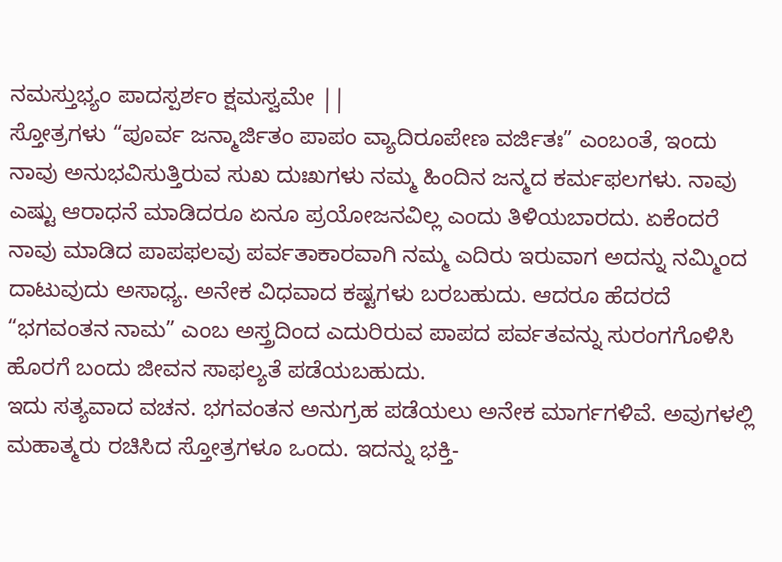ನಮಸ್ತುಭ್ಯಂ ಪಾದಸ್ಪರ್ಶಂ ಕ್ಷಮಸ್ವಮೇ ||
ಸ್ತೋತ್ರಗಳು “ಪೂರ್ವ ಜನ್ಮಾರ್ಜಿತಂ ಪಾಪಂ ವ್ಯಾದಿರೂಪೇಣ ವರ್ಜಿತಃ” ಎಂಬಂತೆ, ಇಂದು ನಾವು ಅನುಭವಿಸುತ್ತಿರುವ ಸುಖ ದುಃಖಗಳು ನಮ್ಮ ಹಿಂದಿನ ಜನ್ಮದ ಕರ್ಮಫಲಗಳು. ನಾವು ಎಷ್ಟು ಆರಾಧನೆ ಮಾಡಿದರೂ ಏನೂ ಪ್ರಯೋಜನವಿಲ್ಲ ಎಂದು ತಿಳಿಯಬಾರದು. ಏಕೆಂದರೆ ನಾವು ಮಾಡಿದ ಪಾಪಫಲವು ಪರ್ವತಾಕಾರವಾಗಿ ನಮ್ಮ ಎದಿರು ಇರುವಾಗ ಅದನ್ನು ನಮ್ಮಿಂದ ದಾಟುವುದು ಅಸಾಧ್ಯ. ಅನೇಕ ವಿಧವಾದ ಕಷ್ಟಗಳು ಬರಬಹುದು. ಆದರೂ ಹೆದರದೆ “ಭಗವಂತನ ನಾಮ” ಎಂಬ ಅಸ್ತ್ರದಿಂದ ಎದುರಿರುವ ಪಾಪದ ಪರ್ವತವನ್ನು ಸುರಂಗಗೊಳಿಸಿ ಹೊರಗೆ ಬಂದು ಜೀವನ ಸಾಫಲ್ಯತೆ ಪಡೆಯಬಹುದು.
ಇದು ಸತ್ಯವಾದ ವಚನ. ಭಗವಂತನ ಅನುಗ್ರಹ ಪಡೆಯಲು ಅನೇಕ ಮಾರ್ಗಗಳಿವೆ. ಅವುಗಳಲ್ಲಿ ಮಹಾತ್ಮರು ರಚಿಸಿದ ಸ್ತೋತ್ರಗಳೂ ಒಂದು. ಇದನ್ನು ಭಕ್ತಿ-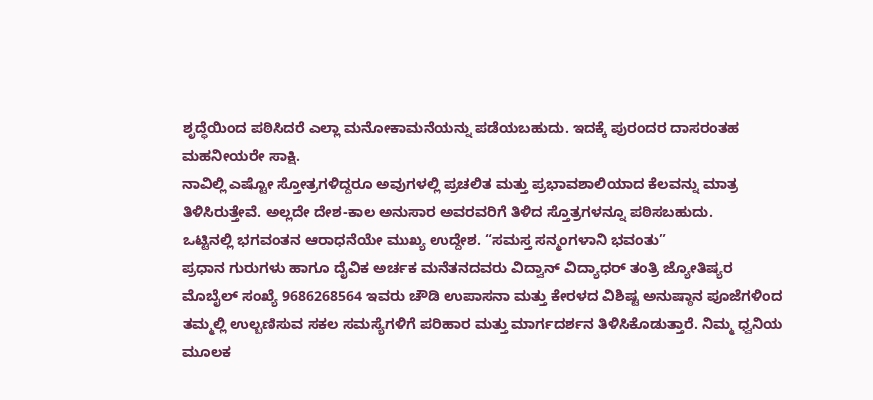ಶೃದ್ಧೆಯಿಂದ ಪಠಿಸಿದರೆ ಎಲ್ಲಾ ಮನೋಕಾಮನೆಯನ್ನು ಪಡೆಯಬಹುದು. ಇದಕ್ಕೆ ಪುರಂದರ ದಾಸರಂತಹ ಮಹನೀಯರೇ ಸಾಕ್ಷಿ.
ನಾವಿಲ್ಲಿ ಎಷ್ಟೋ ಸ್ತೋತ್ರಗಳಿದ್ದರೂ ಅವುಗಳಲ್ಲಿ ಪ್ರಚಲಿತ ಮತ್ತು ಪ್ರಭಾವಶಾಲಿಯಾದ ಕೆಲವನ್ನು ಮಾತ್ರ ತಿಳಿಸಿರುತ್ತೇವೆ. ಅಲ್ಲದೇ ದೇಶ-ಕಾಲ ಅನುಸಾರ ಅವರವರಿಗೆ ತಿಳಿದ ಸ್ತೊತ್ರಗಳನ್ನೂ ಪಠಿಸಬಹುದು.
ಒಟ್ಟಿನಲ್ಲಿ ಭಗವಂತನ ಆರಾಧನೆಯೇ ಮುಖ್ಯ ಉದ್ದೇಶ. “ಸಮಸ್ತ ಸನ್ಮಂಗಳಾನಿ ಭವಂತು”
ಪ್ರಧಾನ ಗುರುಗಳು ಹಾಗೂ ದೈವಿಕ ಅರ್ಚಕ ಮನೆತನದವರು ವಿದ್ವಾನ್ ವಿದ್ಯಾಧರ್ ತಂತ್ರಿ ಜ್ಯೋತಿಷ್ಯರ ಮೊಬೈಲ್ ಸಂಖ್ಯೆ 9686268564 ಇವರು ಚೌಡಿ ಉಪಾಸನಾ ಮತ್ತು ಕೇರಳದ ವಿಶಿಷ್ಟ ಅನುಷ್ಠಾನ ಪೂಜೆಗಳಿಂದ ತಮ್ಮಲ್ಲಿ ಉಲ್ಬಣಿಸುವ ಸಕಲ ಸಮಸ್ಯೆಗಳಿಗೆ ಪರಿಹಾರ ಮತ್ತು ಮಾರ್ಗದರ್ಶನ ತಿಳಿಸಿಕೊಡುತ್ತಾರೆ. ನಿಮ್ಮ ಧ್ವನಿಯ ಮೂಲಕ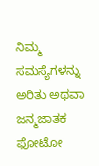ನಿಮ್ಮ ಸಮಸ್ಯೆಗಳನ್ನು ಅರಿತು ಅಥವಾ ಜನ್ಮಜಾತಕ ಫೋಟೋ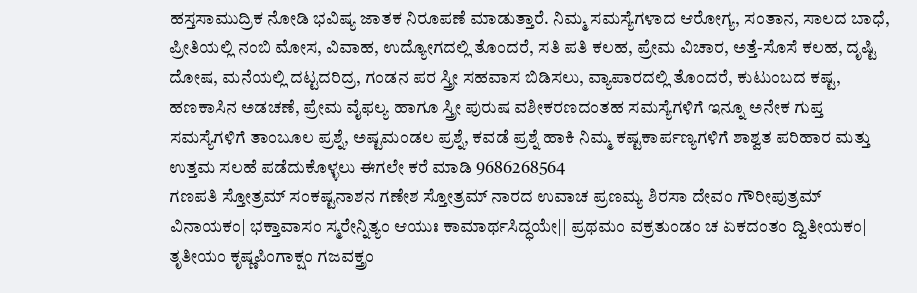ಹಸ್ತಸಾಮುದ್ರಿಕ ನೋಡಿ ಭವಿಷ್ಯ ಜಾತಕ ನಿರೂಪಣೆ ಮಾಡುತ್ತಾರೆ. ನಿಮ್ಮ ಸಮಸ್ಯೆಗಳಾದ ಆರೋಗ್ಯ, ಸಂತಾನ, ಸಾಲದ ಬಾಧೆ, ಪ್ರೀತಿಯಲ್ಲಿ ನಂಬಿ ಮೋಸ, ವಿವಾಹ, ಉದ್ಯೋಗದಲ್ಲಿ ತೊಂದರೆ, ಸತಿ ಪತಿ ಕಲಹ, ಪ್ರೇಮ ವಿಚಾರ, ಅತ್ತೆ-ಸೊಸೆ ಕಲಹ, ದೃಷ್ಟಿ ದೋಷ, ಮನೆಯಲ್ಲಿ ದಟ್ಟದರಿದ್ರ, ಗಂಡನ ಪರ ಸ್ತ್ರೀ ಸಹವಾಸ ಬಿಡಿಸಲು, ವ್ಯಾಪಾರದಲ್ಲಿ ತೊಂದರೆ, ಕುಟುಂಬದ ಕಷ್ಟ, ಹಣಕಾಸಿನ ಅಡಚಣೆ, ಪ್ರೇಮ ವೈಫಲ್ಯ ಹಾಗೂ ಸ್ತ್ರೀ ಪುರುಷ ವಶೀಕರಣದಂತಹ ಸಮಸ್ಯೆಗಳಿಗೆ ಇನ್ನೂ ಅನೇಕ ಗುಪ್ತ ಸಮಸ್ಯೆಗಳಿಗೆ ತಾಂಬೂಲ ಪ್ರಶ್ನೆ, ಅಷ್ಟಮಂಡಲ ಪ್ರಶ್ನೆ, ಕವಡೆ ಪ್ರಶ್ನೆ ಹಾಕಿ ನಿಮ್ಮ ಕಷ್ಟಕಾರ್ಪಣ್ಯಗಳಿಗೆ ಶಾಶ್ವತ ಪರಿಹಾರ ಮತ್ತು ಉತ್ತಮ ಸಲಹೆ ಪಡೆದುಕೊಳ್ಳಲು ಈಗಲೇ ಕರೆ ಮಾಡಿ 9686268564
ಗಣಪತಿ ಸ್ತೋತ್ರಮ್ ಸಂಕಷ್ಟನಾಶನ ಗಣೇಶ ಸ್ತೋತ್ರಮ್ ನಾರದ ಉವಾಚ ಪ್ರಣಮ್ಯ ಶಿರಸಾ ದೇವಂ ಗೌರೀಪುತ್ರಮ್ ವಿನಾಯಕಂ| ಭಕ್ತಾವಾಸಂ ಸ್ಮರೇನ್ನಿತ್ಯಂ ಆಯುಃ ಕಾಮಾರ್ಥಸಿದ್ಧಯೇ|| ಪ್ರಥಮಂ ವಕ್ರತುಂಡಂ ಚ ಏಕದಂತಂ ದ್ವಿತೀಯಕಂ| ತೃತೀಯಂ ಕೃಷ್ಣಪಿಂಗಾಕ್ಷಂ ಗಜವಕ್ತ್ರಂ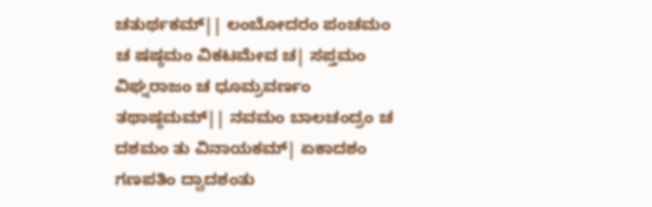ಚತುರ್ಥಕಮ್|| ಲಂಬೋದರಂ ಪಂಚಮಂ ಚ ಷಷ್ಠಮಂ ವಿಕಟಮೇವ ಚ| ಸಪ್ತಮಂ ವಿಘ್ನರಾಜಂ ಚ ಧೂಮ್ರವರ್ಣಂ ತಥಾಷ್ಠಮಮ್|| ನವಮಂ ಬಾಲಚಂದ್ರಂ ಚ ದಶಮಂ ತು ವಿನಾಯಕಮ್| ಏಕಾದಶಂ ಗಣಪತಿಂ ದ್ವಾದಶಂತು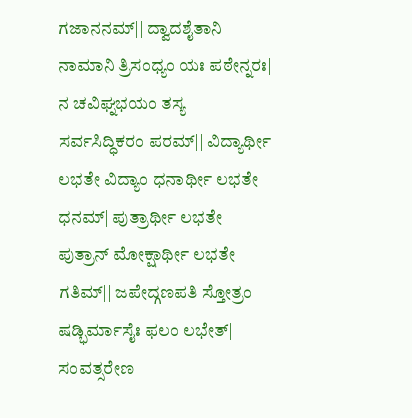ಗಜಾನನಮ್|| ದ್ವಾದಶೈತಾನಿ ನಾಮಾನಿ ತ್ರಿಸಂಧ್ಯಂ ಯಃ ಪಠೇನ್ನರಃ| ನ ಚವಿಘ್ನಭಯಂ ತಸ್ಯ ಸರ್ವಸಿದ್ಧಿಕರಂ ಪರಮ್|| ವಿದ್ಯಾರ್ಥೀ ಲಭತೇ ವಿದ್ಯಾಂ ಧನಾರ್ಥೀ ಲಭತೇ ಧನಮ್| ಪುತ್ರಾರ್ಥೀ ಲಭತೇ ಪುತ್ರಾನ್ ಮೋಕ್ಷಾರ್ಥೀ ಲಭತೇ ಗತಿಮ್|| ಜಪೇದ್ಗಣಪತಿ ಸ್ತೋತ್ರಂ ಷಡ್ಭಿರ್ಮಾಸೈಃ ಫಲಂ ಲಭೇತ್| ಸಂವತ್ಸರೇಣ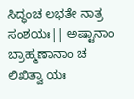ಸಿದ್ಧಂಚ ಲಭತೇ ನಾತ್ರ ಸಂಶಯಃ|| ಅಷ್ಟಾನಾಂ ಬ್ರಾಹ್ಮಣಾನಾಂ ಚ ಲಿಖಿತ್ವಾ ಯಃ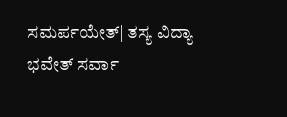ಸಮರ್ಪಯೇತ್| ತಸ್ಯ ವಿದ್ಯಾ ಭವೇತ್ ಸರ್ವಾ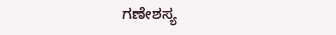ಗಣೇಶಸ್ಯ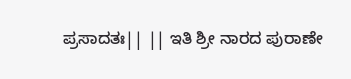ಪ್ರಸಾದತಃ|| || ಇತಿ ಶ್ರೀ ನಾರದ ಪುರಾಣೇ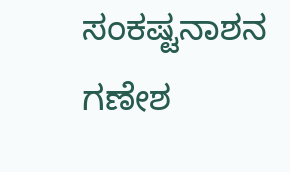ಸಂಕಷ್ಟನಾಶನ ಗಣೇಶ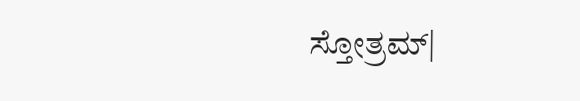ಸ್ತೋತ್ರಮ್|